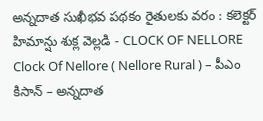అన్నదాత సుఖీభవ పథకం రైతులకు వరం : కలెక్టర్ హిమాన్షు శుక్ల వెల్లడి - CLOCK OF NELLORE
Clock Of Nellore ( Nellore Rural ) – పీఎం కిసాన్ – అన్నదాత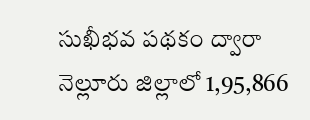సుఖీభవ పథకం ద్వారా నెల్లూరు జిల్లాలో 1,95,866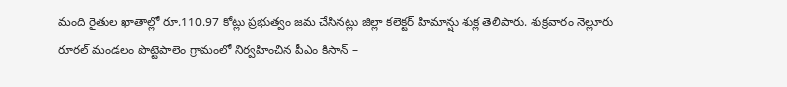మంది రైతుల ఖాతాల్లో రూ.110.97 కోట్లు ప్రభుత్వం జమ చేసినట్లు జిల్లా కలెక్టర్ హిమాన్షు శుక్ల తెలిపారు. శుక్రవారం నెల్లూరు రూరల్ మండలం పొట్టెపాలెం గ్రామంలో నిర్వహించిన పీఎం కిసాన్ –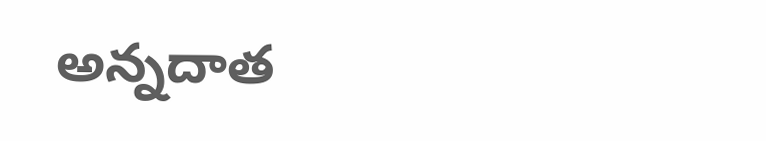అన్నదాత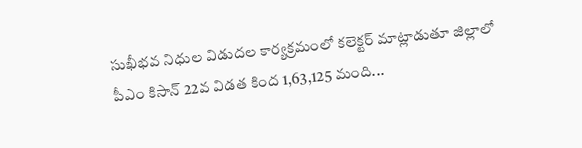సుఖీభవ నిధుల విడుదల కార్యక్రమంలో కలెక్టర్ మాట్లాడుతూ జిల్లాలో పీఎం కిసాన్ 22వ విడత కింద 1,63,125 మంది...